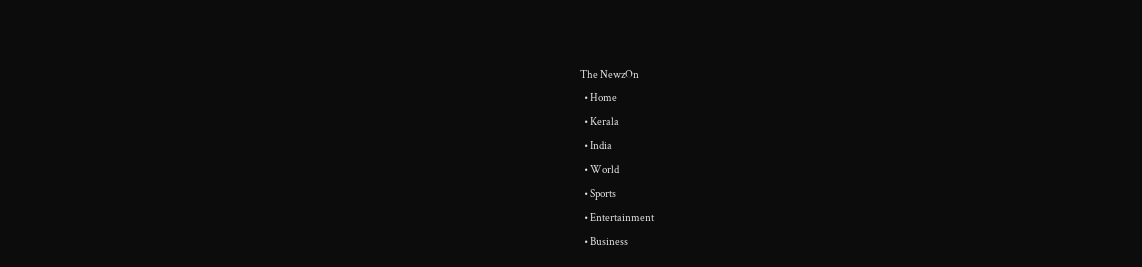The NewzOn
  • Home
  • Kerala
  • India
  • World
  • Sports
  • Entertainment
  • Business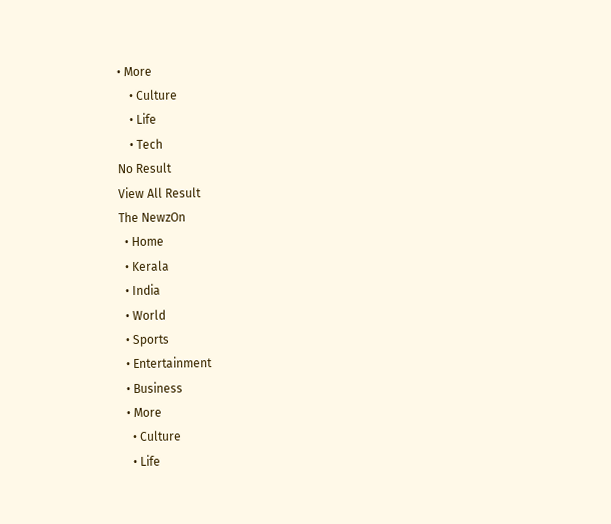• More
    • Culture
    • Life
    • Tech
No Result
View All Result
The NewzOn
  • Home
  • Kerala
  • India
  • World
  • Sports
  • Entertainment
  • Business
  • More
    • Culture
    • Life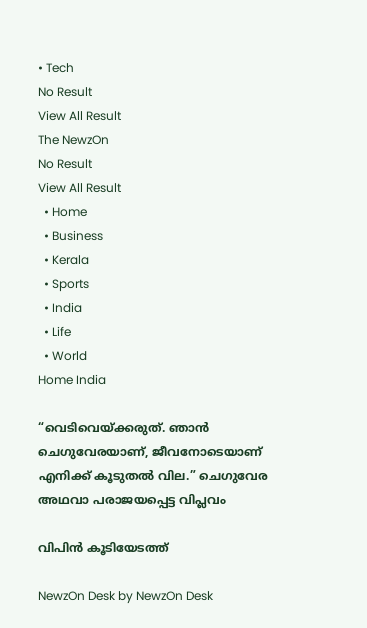• Tech
No Result
View All Result
The NewzOn
No Result
View All Result
  • Home
  • Business
  • Kerala
  • Sports
  • India
  • Life
  • World
Home India

“വെടിവെയ്ക്കരുത്. ഞാന്‍ ചെഗുവേരയാണ്, ജീവനോടെയാണ് എനിക്ക് കൂടുതല്‍ വില.” ചെഗുവേര അഥവാ പരാജയപ്പെട്ട വിപ്ലവം

വിപിൻ കൂടിയേടത്ത്

NewzOn Desk by NewzOn Desk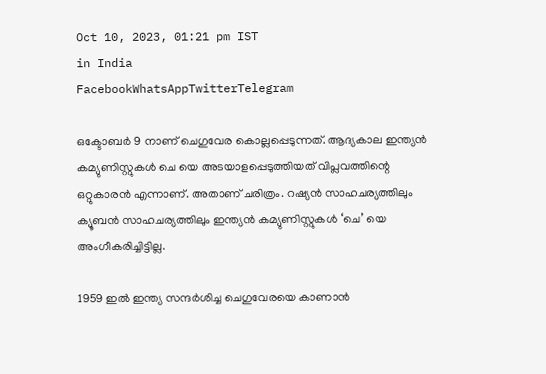Oct 10, 2023, 01:21 pm IST
in India
FacebookWhatsAppTwitterTelegram

ഒക്ടോബർ 9 നാണ് ചെഗുവേര കൊല്ലപ്പെടുന്നത്. ആദ്യകാല ഇന്ത്യൻ കമ്യുണിസ്റ്റുകൾ ചെ യെ അടയാളപ്പെടുത്തിയത് വിപ്ലവത്തിന്റെ ഒറ്റുകാരൻ എന്നാണ്. അതാണ് ചരിത്രം. റഷ്യൻ സാഹചര്യത്തിലും ക്യൂബൻ സാഹചര്യത്തിലും ഇന്ത്യൻ കമ്യുണിസ്റ്റുകൾ ‘ചെ’ യെ അംഗീകരിച്ചിട്ടില്ല.

1959 ഇൽ ഇന്ത്യ സന്ദർശിച്ച ചെഗുവേരയെ കാണാൻ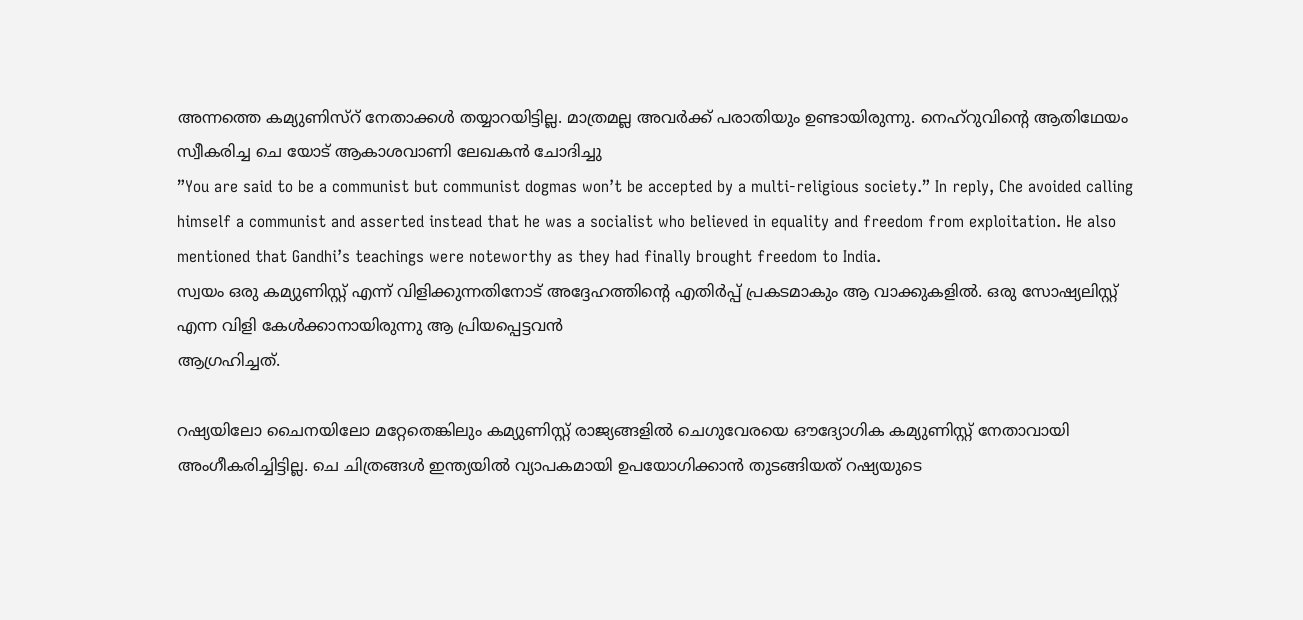അന്നത്തെ കമ്യുണിസ്റ് നേതാക്കൾ തയ്യാറയിട്ടില്ല. മാത്രമല്ല അവർക്ക് പരാതിയും ഉണ്ടായിരുന്നു. നെഹ്റുവിന്റെ ആതിഥേയം സ്വീകരിച്ച ചെ യോട് ആകാശവാണി ലേഖകൻ ചോദിച്ചു
”You are said to be a communist but communist dogmas won’t be accepted by a multi-religious society.” In reply, Che avoided calling himself a communist and asserted instead that he was a socialist who believed in equality and freedom from exploitation. He also mentioned that Gandhi’s teachings were noteworthy as they had finally brought freedom to India.
സ്വയം ഒരു കമ്യുണിസ്റ്റ് എന്ന് വിളിക്കുന്നതിനോട് അദ്ദേഹത്തിന്റെ എതിർപ്പ് പ്രകടമാകും ആ വാക്കുകളിൽ. ഒരു സോഷ്യലിസ്റ്റ് എന്ന വിളി കേൾക്കാനായിരുന്നു ആ പ്രിയപ്പെട്ടവൻ
ആഗ്രഹിച്ചത്‌.

റഷ്യയിലോ ചൈനയിലോ മറ്റേതെങ്കിലും കമ്യുണിസ്റ്റ് രാജ്യങ്ങളിൽ ചെഗുവേരയെ ഔദ്യോഗിക കമ്യുണിസ്റ്റ് നേതാവായി അംഗീകരിച്ചിട്ടില്ല. ചെ ചിത്രങ്ങൾ ഇന്ത്യയിൽ വ്യാപകമായി ഉപയോഗിക്കാൻ തുടങ്ങിയത് റഷ്യയുടെ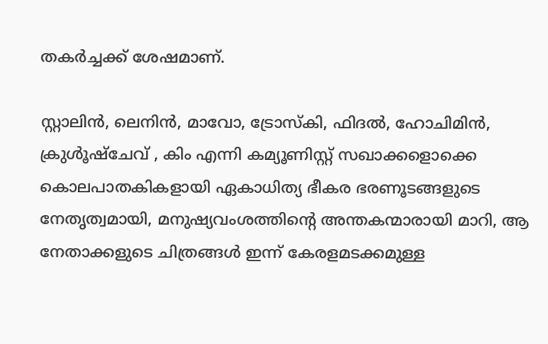തകർച്ചക്ക് ശേഷമാണ്.

സ്റ്റാലിൻ, ലെനിൻ, മാവോ, ട്രോസ്കി, ഫിദൽ, ഹോചിമിൻ, ക്രുൾൂഷ്‌ചേവ് , കിം എന്നി കമ്യൂണിസ്റ്റ്‌ സഖാക്കളൊക്കെ കൊലപാതകികളായി ഏകാധിത്യ ഭീകര ഭരണൂടങ്ങളുടെ നേതൃത്വമായി, മനുഷ്യവംശത്തിന്റെ അന്തകന്മാരായി മാറി, ആ നേതാക്കളുടെ ചിത്രങ്ങൾ ഇന്ന് കേരളമടക്കമുള്ള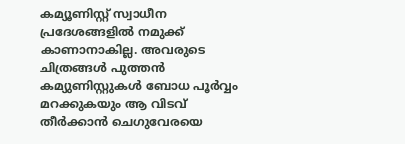കമ്യൂണിസ്റ്റ്‌ സ്വാധീന പ്രദേശങ്ങളിൽ നമുക്ക്‌ കാണാനാകില്ല. അവരുടെ ചിത്രങ്ങൾ പുത്തൻ കമ്യുണിസ്റ്റുകൾ ബോധ പൂർവ്വം മറക്കുകയും ആ വിടവ്‌ തീർക്കാൻ ചെഗുവേരയെ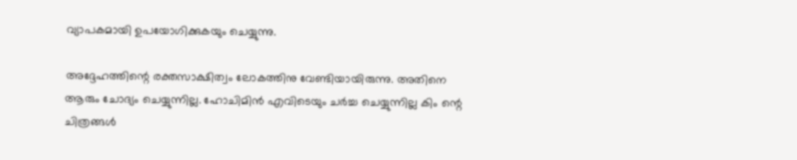വ്യാപകമായി ഉപയോഗിക്കുകയും ചെയ്യുന്നു.

അദ്ദേഹത്തിന്റെ രക്തസാക്ഷിത്വം ലോകത്തിനു വേണ്ടിയായിരുന്നു. അതിനെ ആരും ചോദ്യം ചെയ്യുന്നില്ല. ഹോചിമിൻ എവിടെയും ചർച്ച ചെയ്യുന്നില്ല കിം ന്റെ ചിത്രങ്ങൾ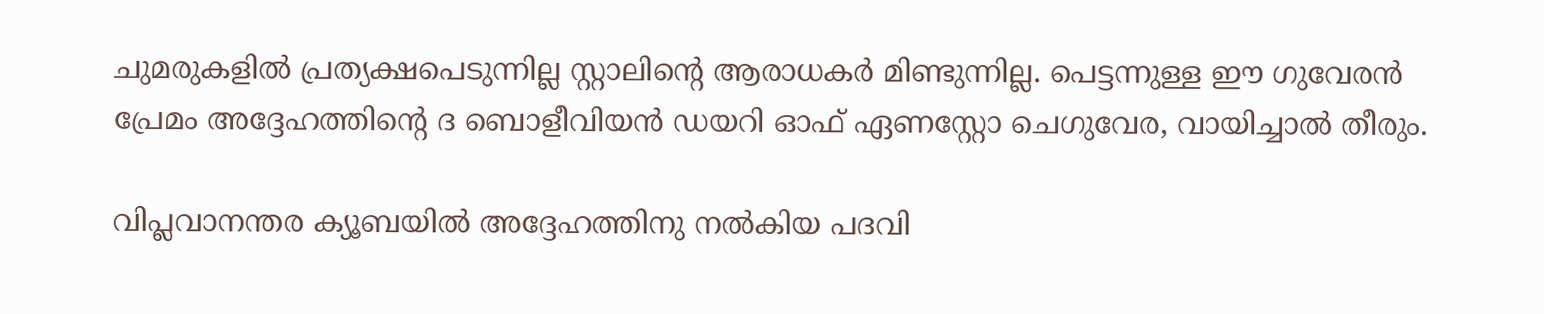ചുമരുകളിൽ പ്രത്യക്ഷപെടുന്നില്ല സ്റ്റാലിന്റെ ആരാധകർ മിണ്ടുന്നില്ല. പെട്ടന്നുള്ള ഈ ഗുവേരൻ പ്രേമം അദ്ദേഹത്തിന്റെ ദ ബൊളീവിയൻ ഡയറി ഓഫ് ഏണസ്റ്റോ ചെഗുവേര, വായിച്ചാൽ തീരും.

വിപ്ലവാനന്തര ക്യൂബയിൽ അദ്ദേഹത്തിനു നൽകിയ പദവി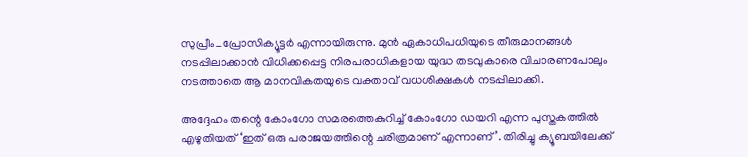സുപ്രീം_പ്രോസിക്യൂട്ടർ എന്നായിരുന്നു. മുൻ ഏകാധിപധിയുടെ തീരുമാനങ്ങൾ നടപ്പിലാക്കാൻ വിധിക്കപ്പെട്ട നിരപരാധികളായ യുദ്ധ തടവുകാരെ വിചാരണപോലും നടത്താതെ ആ മാനവികതയുടെ വക്താവ് വധശിക്ഷകൾ നടപ്പിലാക്കി.

അദ്ദേഹം തന്റെ കോംഗോ സമരത്തെകുറിച്ച് കോംഗോ ഡയറി എന്ന പുസ്തകത്തിൽ എഴുതിയത് ‘ഇത് ഒരു പരാജയത്തിന്റെ ചരിത്രമാണ് എന്നാണ്’. തിരിച്ചു ക്യൂബയിലേക്ക്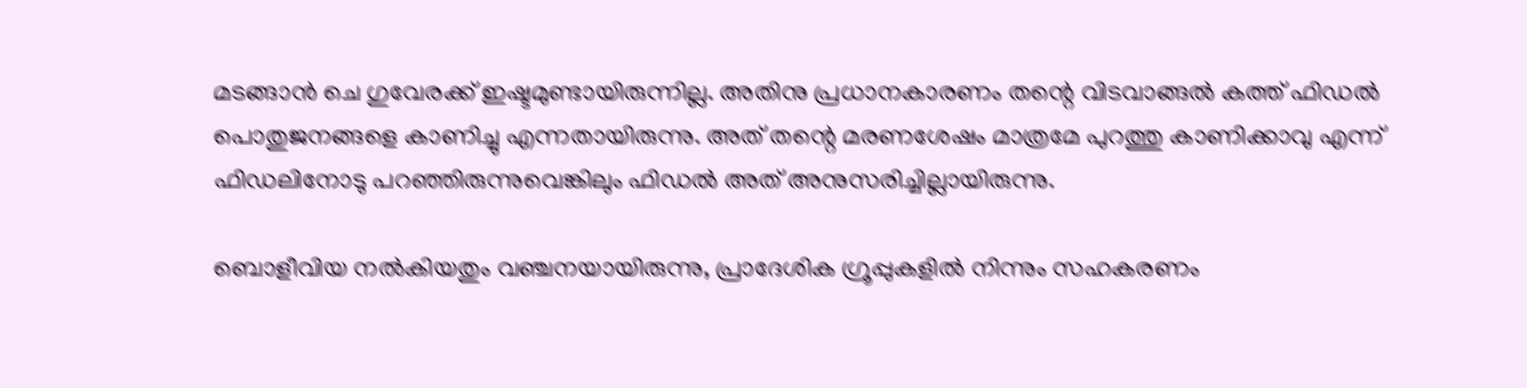മടങ്ങാൻ ചെ ഗുവേരക്ക് ഇഷ്ടമുണ്ടായിരുന്നില്ല. അതിനു പ്രധാനകാരണം തന്റെ വിടവാങ്ങൽ കത്ത് ഫിഡൽ പൊതുജനങ്ങളെ കാണിച്ചു എന്നതായിരുന്നു. അത് തന്റെ മരണശേഷം മാത്രമേ പുറത്തു കാണിക്കാവു എന്ന് ഫിഡലിനോടു പറഞ്ഞിരുന്നുവെങ്കിലും ഫിഡൽ അത് അനുസരിച്ചില്ലായിരുന്നു.

ബൊളീവിയ നൽകിയതും വഞ്ചനയായിരുന്നു, പ്രാദേശിക ഗ്രൂപ്പുകളിൽ നിന്നും സഹകരണം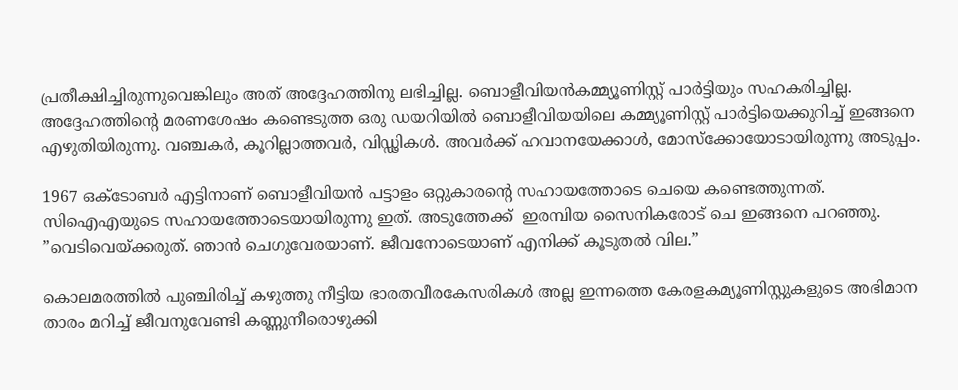പ്രതീക്ഷിച്ചിരുന്നുവെങ്കിലും അത് അദ്ദേഹത്തിനു ലഭിച്ചില്ല. ബൊളീവിയൻകമ്മ്യൂണിസ്റ്റ് പാർട്ടിയും സഹകരിച്ചില്ല. അദ്ദേഹത്തിന്റെ മരണശേഷം കണ്ടെടുത്ത ഒരു ഡയറിയിൽ ബൊളീവിയയിലെ കമ്മ്യൂണിസ്റ്റ് പാർട്ടിയെക്കുറിച്ച് ഇങ്ങനെ എഴുതിയിരുന്നു. വഞ്ചകർ, കൂറില്ലാത്തവർ, വിഡ്ഢികൾ. അവർക്ക് ഹവാനയേക്കാൾ, മോസ്ക്കോയോടായിരുന്നു അടുപ്പം.

1967 ഒക്ടോബര്‍ എട്ടിനാണ് ബൊളീവിയന്‍ പട്ടാളം ഒറ്റുകാരന്റെ സഹായത്തോടെ ചെയെ കണ്ടെത്തുന്നത്. സിഐഎയുടെ സഹായത്തോടെയായിരുന്നു ഇത്. അടുത്തേക്ക്  ഇരമ്പിയ സൈനികരോട് ചെ ഇങ്ങനെ പറഞ്ഞു. ”വെടിവെയ്ക്കരുത്. ഞാന്‍ ചെഗുവേരയാണ്. ജീവനോടെയാണ് എനിക്ക് കൂടുതല്‍ വില.”

കൊലമരത്തിൽ പുഞ്ചിരിച്ച്‌ കഴുത്തു നീട്ടിയ ഭാരതവീരകേസരികൾ അല്ല ഇന്നത്തെ കേരളകമ്യൂണിസ്റ്റുകളുടെ അഭിമാന താരം മറിച്ച്‌ ജീവനുവേണ്ടി കണ്ണുനീരൊഴുക്കി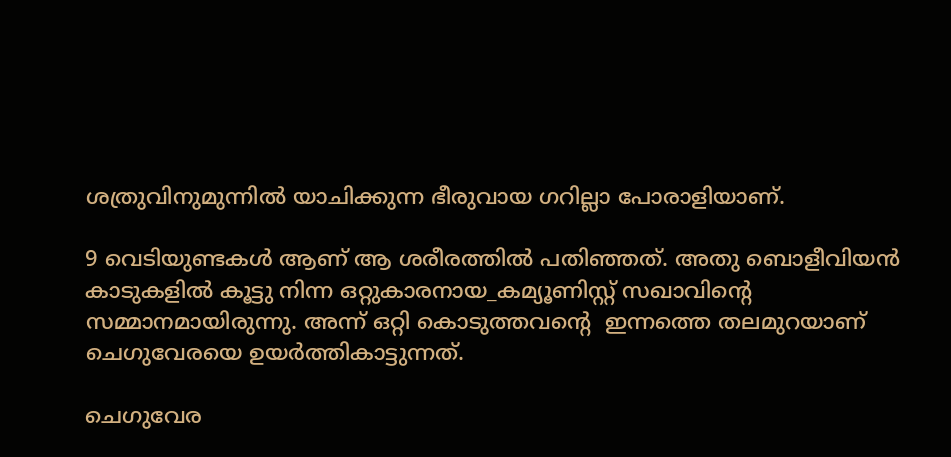ശത്രുവിനുമുന്നിൽ യാചിക്കുന്ന ഭീരുവായ ഗറില്ലാ പോരാളിയാണ്‌.

9 വെടിയുണ്ടകൾ ആണ് ആ ശരീരത്തിൽ പതിഞ്ഞത്. അതു ബൊളീവിയൻ കാടുകളിൽ കൂട്ടു നിന്ന ഒറ്റുകാരനായ_കമ്യൂണിസ്റ്റ് സഖാവിന്റെ സമ്മാനമായിരുന്നു. അന്ന് ഒറ്റി കൊടുത്തവന്റെ  ഇന്നത്തെ തലമുറയാണ്‌ ചെഗുവേരയെ ഉയർത്തികാട്ടുന്നത്.

ചെഗുവേര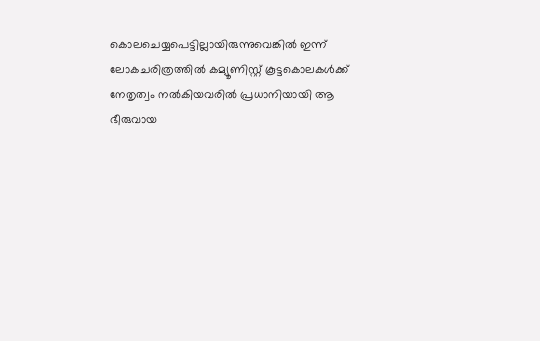കൊലചെയ്യപെട്ടില്ലായിരുന്നുവെങ്കിൽ ഇന്ന് ലോകചരിത്രത്തിൽ കമ്യൂണിസ്റ്റ്‌ കൂട്ടകൊലകൾക്ക് നേതൃത്വം നൽകിയവരിൽ പ്രധാനിയായി ആ ഭീരുവായ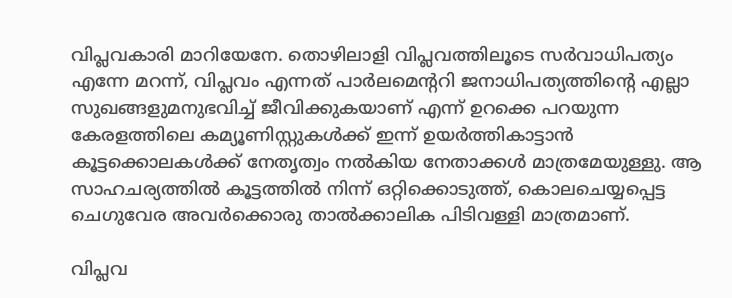വിപ്ലവകാരി മാറിയേനേ. തൊഴിലാളി വിപ്ലവത്തിലൂടെ സർവാധിപത്യം എന്നേ മറന്ന്, വിപ്ലവം എന്നത്‌ പാർലമെന്ററി ജനാധിപത്യത്തിന്റെ എല്ലാ സുഖങ്ങളുമനുഭവിച്ച്‌ ജീവിക്കുകയാണ്‌ എന്ന് ഉറക്കെ പറയുന്ന കേരളത്തിലെ കമ്യൂണിസ്റ്റുകൾക്ക്‌ ഇന്ന് ഉയർത്തികാട്ടാൻ കൂട്ടക്കൊലകൾക്ക്‌ നേതൃത്വം നൽകിയ നേതാക്കൾ മാത്രമേയുള്ളു. ആ സാഹചര്യത്തിൽ കൂട്ടത്തിൽ നിന്ന് ഒറ്റിക്കൊടുത്ത്‌, കൊലചെയ്യപ്പെട്ട ചെഗുവേര അവർക്കൊരു താൽക്കാലിക പിടിവള്ളി മാത്രമാണ്‌.

വിപ്ലവ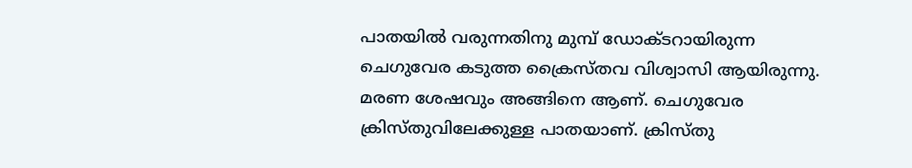പാതയിൽ വരുന്നതിനു മുമ്പ് ഡോക്ടറായിരുന്ന ചെഗുവേര കടുത്ത ക്രൈസ്തവ വിശ്വാസി ആയിരുന്നു. മരണ ശേഷവും അങ്ങിനെ ആണ്. ചെഗുവേര ക്രിസ്തുവിലേക്കുള്ള പാതയാണ്. ക്രിസ്തു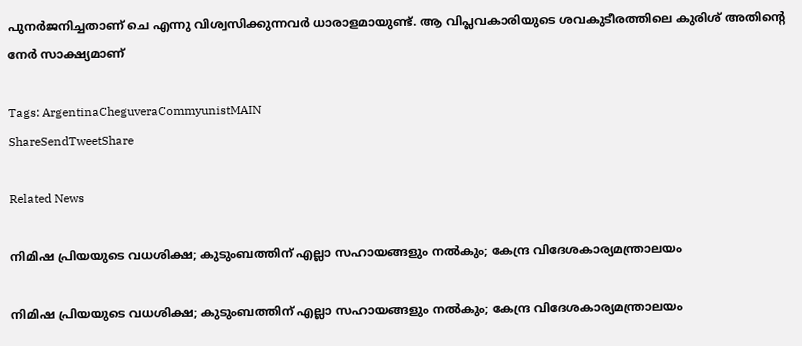പുനർജനിച്ചതാണ് ചെ എന്നു വിശ്വസിക്കുന്നവർ ധാരാളമായുണ്ട്. ആ വിപ്ലവകാരിയുടെ ശവകുടീരത്തിലെ കുരിശ് അതിന്റെ നേർ സാക്ഷ്യമാണ്

Tags: ArgentinaCheguveraCommyunistMAIN
ShareSendTweetShare

Related News

നിമിഷ പ്രിയയുടെ വധശിക്ഷ; കുടുംബത്തിന് എല്ലാ സഹായങ്ങളും നൽകും; കേന്ദ്ര വിദേശകാര്യമന്ത്രാലയം

നിമിഷ പ്രിയയുടെ വധശിക്ഷ; കുടുംബത്തിന് എല്ലാ സഹായങ്ങളും നൽകും; കേന്ദ്ര വിദേശകാര്യമന്ത്രാലയം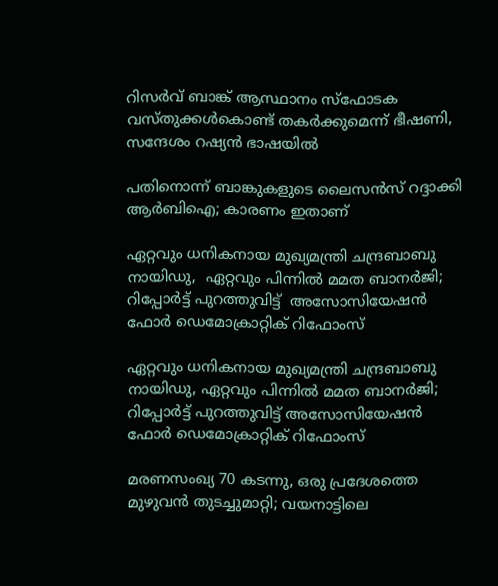റിസർവ് ബാങ്ക് ആസ്ഥാനം സ്‌ഫോടക വസ്തുക്കൾകൊണ്ട് തകർക്കുമെന്ന് ഭീഷണി, സന്ദേശം റഷ്യൻ ഭാഷയിൽ

പതിനൊന്ന് ബാങ്കുകളുടെ ലൈസന്‍സ് റദ്ദാക്കി ആര്‍ബിഐ; കാരണം ഇതാണ്

ഏറ്റവും ധനികനായ മുഖ്യമന്ത്രി ചന്ദ്രബാബു നായിഡു,  ഏറ്റവും പിന്നിൽ മമത ബാനർജി; റിപ്പോർട്ട് പുറത്തുവിട്ട്  അസോസിയേഷൻ ഫോർ ഡെമോക്രാറ്റിക് റിഫോംസ്

ഏറ്റവും ധനികനായ മുഖ്യമന്ത്രി ചന്ദ്രബാബു നായിഡു, ഏറ്റവും പിന്നിൽ മമത ബാനർജി; റിപ്പോർട്ട് പുറത്തുവിട്ട് അസോസിയേഷൻ ഫോർ ഡെമോക്രാറ്റിക് റിഫോംസ്

മരണസംഖ്യ 70 കടന്നു, ഒരു പ്രദേശത്തെ മുഴുവൻ തുടച്ചുമാറ്റി; വയനാട്ടിലെ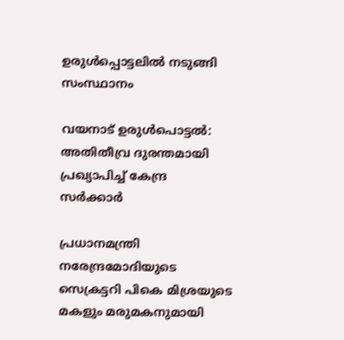ഉരുൾപ്പൊട്ടലിൽ നടുങ്ങി സംസ്ഥാനം

വയനാട് ഉരുൾപൊട്ടൽ: അതിതീവ്ര ദുരന്തമായി പ്രഖ്യാപിച്ച് കേന്ദ്ര സർക്കാർ

പ്രധാനമന്ത്രി നരേന്ദ്രമോദിയുടെ സെക്രട്ടറി പികെ മിശ്രയുടെ മകളും മരുമകനുമായി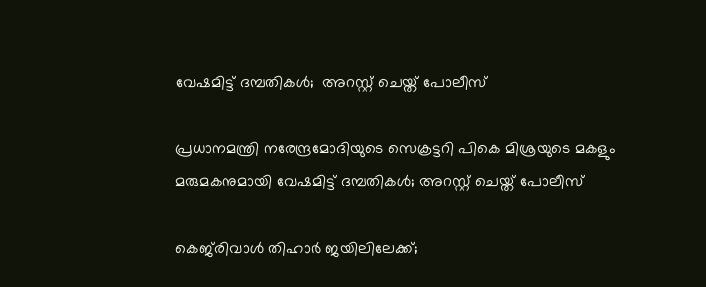വേഷമിട്ട് ദമ്പതികൾ;  അറസ്റ്റ് ചെയ്ത് പോലീസ്

പ്രധാനമന്ത്രി നരേന്ദ്രമോദിയുടെ സെക്രട്ടറി പികെ മിശ്രയുടെ മകളും മരുമകനുമായി വേഷമിട്ട് ദമ്പതികൾ; അറസ്റ്റ് ചെയ്ത് പോലീസ്

കെജ്‌രിവാൾ തിഹാര്‍ ജയിലിലേക്ക്;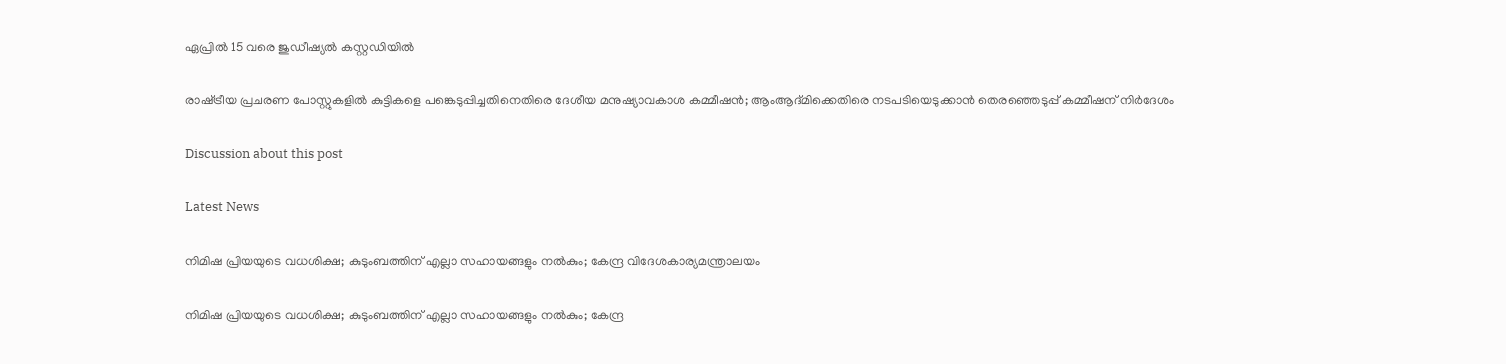ഏപ്രിൽ 15 വരെ ജുഡീഷ്യൽ കസ്റ്റഡിയിൽ

രാഷ്‌ട്രീയ പ്രചരണ പോസ്റ്റുകളിൽ കുട്ടികളെ പങ്കെടുപ്പിച്ചതിനെതിരെ ദേശീയ മനുഷ്യാവകാശ കമ്മീഷൻ; ആംആദ്മിക്കെതിരെ നടപടിയെടുക്കാൻ തെരഞ്ഞെടുപ്പ് കമ്മീഷന് നിർദേശം

Discussion about this post

Latest News

നിമിഷ പ്രിയയുടെ വധശിക്ഷ; കുടുംബത്തിന് എല്ലാ സഹായങ്ങളും നൽകും; കേന്ദ്ര വിദേശകാര്യമന്ത്രാലയം

നിമിഷ പ്രിയയുടെ വധശിക്ഷ; കുടുംബത്തിന് എല്ലാ സഹായങ്ങളും നൽകും; കേന്ദ്ര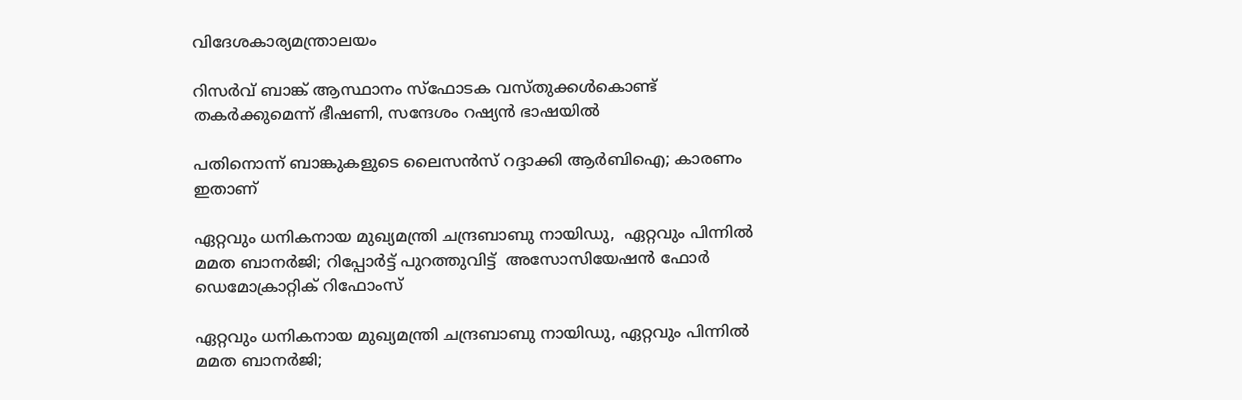വിദേശകാര്യമന്ത്രാലയം

റിസർവ് ബാങ്ക് ആസ്ഥാനം സ്‌ഫോടക വസ്തുക്കൾകൊണ്ട് തകർക്കുമെന്ന് ഭീഷണി, സന്ദേശം റഷ്യൻ ഭാഷയിൽ

പതിനൊന്ന് ബാങ്കുകളുടെ ലൈസന്‍സ് റദ്ദാക്കി ആര്‍ബിഐ; കാരണം ഇതാണ്

ഏറ്റവും ധനികനായ മുഖ്യമന്ത്രി ചന്ദ്രബാബു നായിഡു,  ഏറ്റവും പിന്നിൽ മമത ബാനർജി; റിപ്പോർട്ട് പുറത്തുവിട്ട്  അസോസിയേഷൻ ഫോർ ഡെമോക്രാറ്റിക് റിഫോംസ്

ഏറ്റവും ധനികനായ മുഖ്യമന്ത്രി ചന്ദ്രബാബു നായിഡു, ഏറ്റവും പിന്നിൽ മമത ബാനർജി;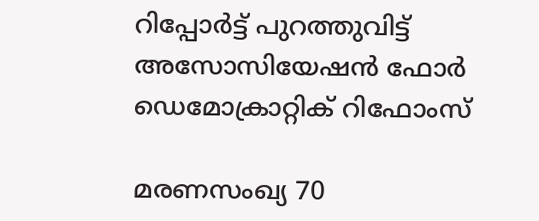റിപ്പോർട്ട് പുറത്തുവിട്ട് അസോസിയേഷൻ ഫോർ ഡെമോക്രാറ്റിക് റിഫോംസ്

മരണസംഖ്യ 70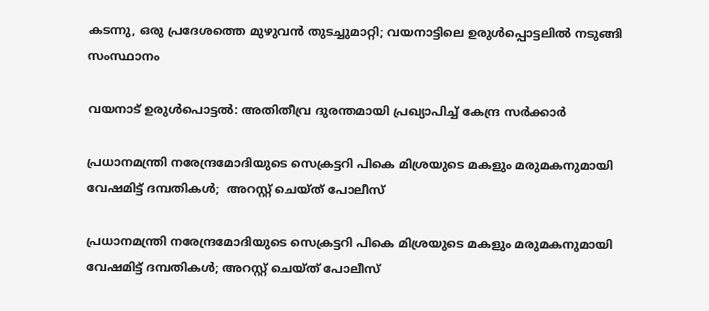കടന്നു, ഒരു പ്രദേശത്തെ മുഴുവൻ തുടച്ചുമാറ്റി; വയനാട്ടിലെ ഉരുൾപ്പൊട്ടലിൽ നടുങ്ങി സംസ്ഥാനം

വയനാട് ഉരുൾപൊട്ടൽ: അതിതീവ്ര ദുരന്തമായി പ്രഖ്യാപിച്ച് കേന്ദ്ര സർക്കാർ

പ്രധാനമന്ത്രി നരേന്ദ്രമോദിയുടെ സെക്രട്ടറി പികെ മിശ്രയുടെ മകളും മരുമകനുമായി വേഷമിട്ട് ദമ്പതികൾ;  അറസ്റ്റ് ചെയ്ത് പോലീസ്

പ്രധാനമന്ത്രി നരേന്ദ്രമോദിയുടെ സെക്രട്ടറി പികെ മിശ്രയുടെ മകളും മരുമകനുമായി വേഷമിട്ട് ദമ്പതികൾ; അറസ്റ്റ് ചെയ്ത് പോലീസ്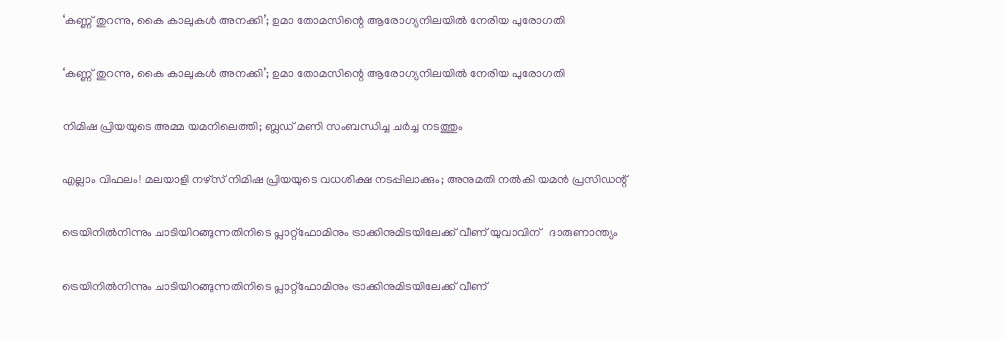‘കണ്ണ് തുറന്നു, കൈ കാലുകൾ അനക്കി’; ഉമാ തോമസിന്റെ ആരോഗ്യനിലയിൽ നേരിയ പുരോഗതി

‘കണ്ണ് തുറന്നു, കൈ കാലുകൾ അനക്കി’; ഉമാ തോമസിന്റെ ആരോഗ്യനിലയിൽ നേരിയ പുരോഗതി

നിമിഷ പ്രിയയുടെ അമ്മ യമനിലെത്തി; ബ്ലഡ് മണി സംബന്ധിച്ച ചർച്ച നടത്തും

എല്ലാം വിഫലം! മലയാളി നഴ്‌സ് നിമിഷ പ്രിയയുടെ വധശിക്ഷ നടപ്പിലാക്കും; അനുമതി നൽകി യമൻ പ്രസിഡന്റ്

ട്രെയിനിൽനിന്നും ചാടിയിറങ്ങുന്നതിനിടെ പ്ലാറ്റ്ഫോമിനും ട്രാക്കിനുമിടയിലേക്ക് വീണ് യുവാവിന്   ദാരുണാന്ത്യം

ട്രെയിനിൽനിന്നും ചാടിയിറങ്ങുന്നതിനിടെ പ്ലാറ്റ്ഫോമിനും ട്രാക്കിനുമിടയിലേക്ക് വീണ്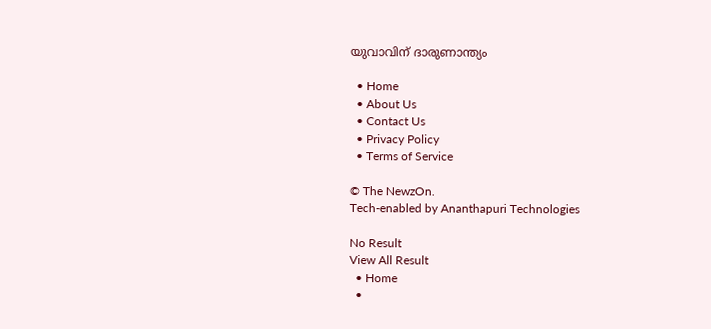യുവാവിന് ദാരുണാന്ത്യം

  • Home
  • About Us
  • Contact Us
  • Privacy Policy
  • Terms of Service

© The NewzOn.
Tech-enabled by Ananthapuri Technologies

No Result
View All Result
  • Home
  •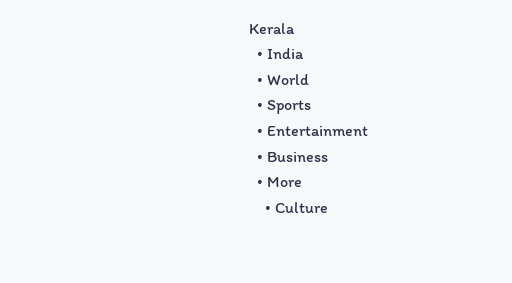Kerala
  • India
  • World
  • Sports
  • Entertainment
  • Business
  • More
    • Culture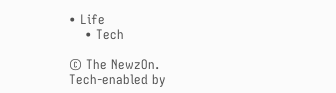• Life
    • Tech

© The NewzOn.
Tech-enabled by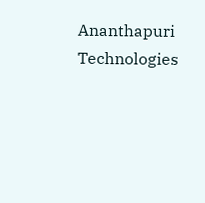Ananthapuri Technologies